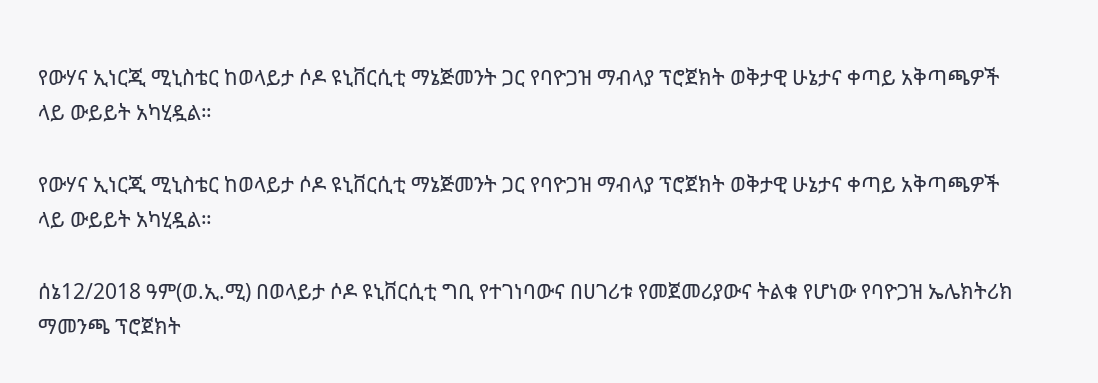የውሃና ኢነርጂ ሚኒስቴር ከወላይታ ሶዶ ዩኒቨርሲቲ ማኔጅመንት ጋር የባዮጋዝ ማብላያ ፕሮጀክት ወቅታዊ ሁኔታና ቀጣይ አቅጣጫዎች ላይ ውይይት አካሂዷል።

የውሃና ኢነርጂ ሚኒስቴር ከወላይታ ሶዶ ዩኒቨርሲቲ ማኔጅመንት ጋር የባዮጋዝ ማብላያ ፕሮጀክት ወቅታዊ ሁኔታና ቀጣይ አቅጣጫዎች ላይ ውይይት አካሂዷል።

ሰኔ12/2018 ዓም(ወ.ኢ.ሚ) በወላይታ ሶዶ ዩኒቨርሲቲ ግቢ የተገነባውና በሀገሪቱ የመጀመሪያውና ትልቁ የሆነው የባዮጋዝ ኤሌክትሪክ ማመንጫ ፕሮጀክት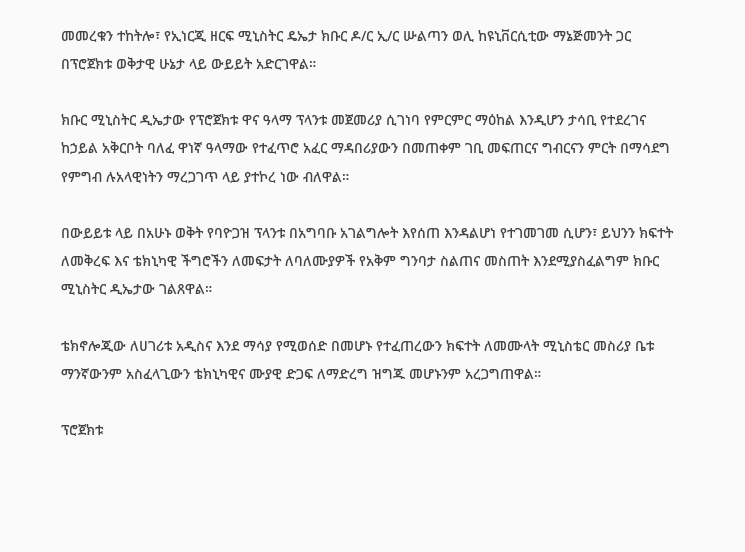መመረቁን ተከትሎ፣ የኢነርጂ ዘርፍ ሚኒስትር ዴኤታ ክቡር ዶ/ር ኢ/ር ሡልጣን ወሊ ከዩኒቨርሲቲው ማኔጅመንት ጋር በፕሮጀክቱ ወቅታዊ ሁኔታ ላይ ውይይት አድርገዋል።

ክቡር ሚኒስትር ዲኤታው የፕሮጀክቱ ዋና ዓላማ ፕላንቱ መጀመሪያ ሲገነባ የምርምር ማዕከል እንዲሆን ታሳቢ የተደረገና ከኃይል አቅርቦት ባለፈ ዋነኛ ዓላማው የተፈጥሮ አፈር ማዳበሪያውን በመጠቀም ገቢ መፍጠርና ግብርናን ምርት በማሳደግ የምግብ ሉአላዊነትን ማረጋገጥ ላይ ያተኮረ ነው ብለዋል።

በውይይቱ ላይ በአሁኑ ወቅት የባዮጋዝ ፕላንቱ በአግባቡ አገልግሎት እየሰጠ እንዳልሆነ የተገመገመ ሲሆን፣ ይህንን ክፍተት ለመቅረፍ እና ቴክኒካዊ ችግሮችን ለመፍታት ለባለሙያዎች የአቅም ግንባታ ስልጠና መስጠት እንደሚያስፈልግም ክቡር ሚኒስትር ዲኤታው ገልጸዋል።

ቴክኖሎጂው ለሀገሪቱ አዲስና እንደ ማሳያ የሚወሰድ በመሆኑ የተፈጠረውን ክፍተት ለመሙላት ሚኒስቴር መስሪያ ቤቱ ማንኛውንም አስፈላጊውን ቴክኒካዊና ሙያዊ ድጋፍ ለማድረግ ዝግጁ መሆኑንም አረጋግጠዋል።

ፕሮጀክቱ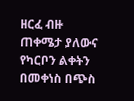ዘርፈ ብዙ ጠቀሜታ ያለውና የካርቦን ልቀትን በመቀነስ በጭስ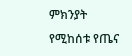ምክንያት የሚከሰቱ የጤና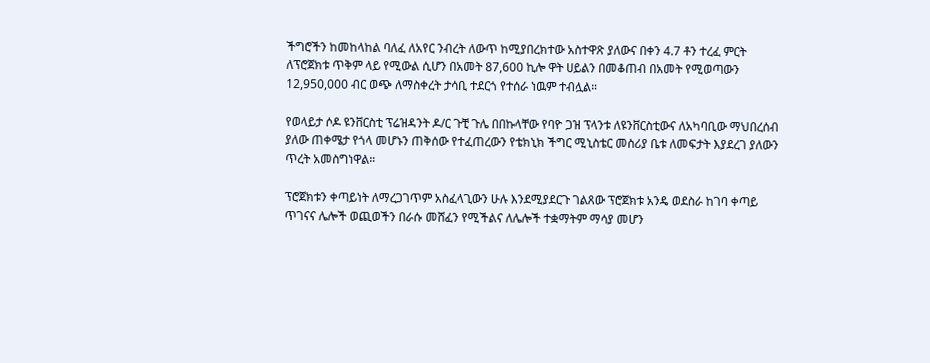ችግሮችን ከመከላከል ባለፈ ለአየር ንብረት ለውጥ ከሚያበረክተው አስተዋጽ ያለውና በቀን 4.7 ቶን ተረፈ ምርት ለፕሮጀክቱ ጥቅም ላይ የሚውል ሲሆን በአመት 87,600 ኪሎ ዋት ሀይልን በመቆጠብ በአመት የሚወጣውን 12,950,000 ብር ወጭ ለማስቀረት ታሳቢ ተደርጎ የተሰራ ነዉም ተብሏል።

የወላይታ ሶዶ ዩንቨርስቲ ፕሬዝዳንት ዶ/ር ጉቺ ጉሌ በበኩላቸው የባዮ ጋዝ ፕላንቱ ለዩንቨርስቲውና ለአካባቢው ማህበረሰብ ያለው ጠቀሜታ የጎላ መሆኑን ጠቅሰው የተፈጠረውን የቴክኒክ ችግር ሚኒስቴር መስሪያ ቤቱ ለመፍታት እያደረገ ያለውን ጥረት አመስግነዋል።

ፕሮጀክቱን ቀጣይነት ለማረጋገጥም አስፈላጊውን ሁሉ እንደሚያደርጉ ገልጸው ፕሮጀክቱ አንዴ ወደስራ ከገባ ቀጣይ ጥገናና ሌሎች ወጪወችን በራሱ መሸፈን የሚችልና ለሌሎች ተቋማትም ማሳያ መሆን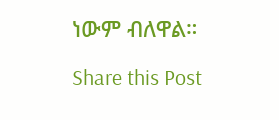ነውም ብለዋል።

Share this Post